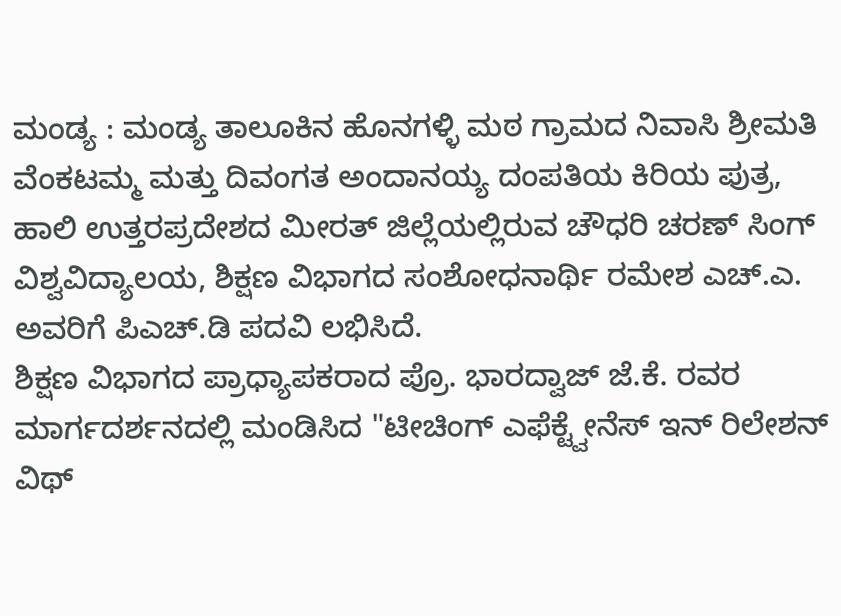ಮಂಡ್ಯ : ಮಂಡ್ಯ ತಾಲೂಕಿನ ಹೊನಗಳ್ಳಿ ಮಠ ಗ್ರಾಮದ ನಿವಾಸಿ ಶ್ರೀಮತಿ ವೆಂಕಟಮ್ಮ ಮತ್ತು ದಿವಂಗತ ಅಂದಾನಯ್ಯ ದಂಪತಿಯ ಕಿರಿಯ ಪುತ್ರ, ಹಾಲಿ ಉತ್ತರಪ್ರದೇಶದ ಮೀರತ್ ಜಿಲ್ಲೆಯಲ್ಲಿರುವ ಚೌಧರಿ ಚರಣ್ ಸಿಂಗ್ ವಿಶ್ವವಿದ್ಯಾಲಯ, ಶಿಕ್ಷಣ ವಿಭಾಗದ ಸಂಶೋಧನಾರ್ಥಿ ರಮೇಶ ಎಚ್.ಎ. ಅವರಿಗೆ ಪಿಎಚ್.ಡಿ ಪದವಿ ಲಭಿಸಿದೆ.
ಶಿಕ್ಷಣ ವಿಭಾಗದ ಪ್ರಾಧ್ಯಾಪಕರಾದ ಪ್ರೊ. ಭಾರದ್ವಾಜ್ ಜೆ.ಕೆ. ರವರ ಮಾರ್ಗದರ್ಶನದಲ್ಲಿ ಮಂಡಿಸಿದ "ಟೀಚಿಂಗ್ ಎಫೆಕ್ಟ್ವೇನೆಸ್ ಇನ್ ರಿಲೇಶನ್ ವಿಥ್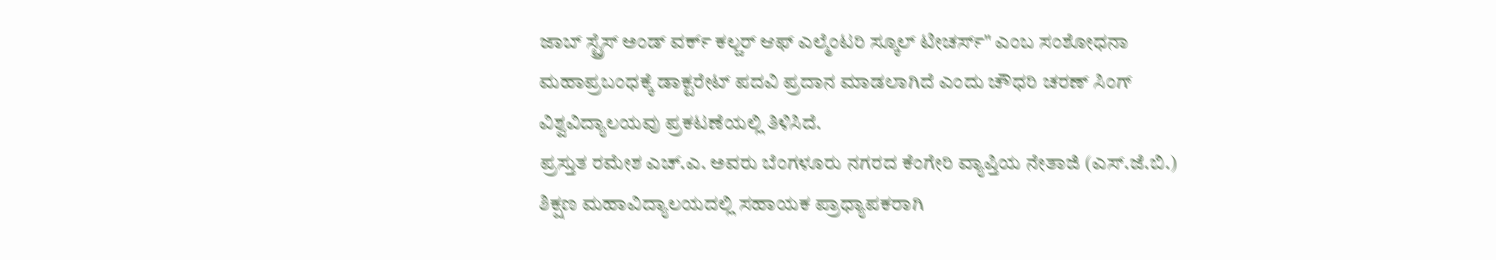ಜಾಬ್ ಸ್ಟ್ರೆಸ್ ಅಂಡ್ ವರ್ಕ್ ಕಲ್ಚರ್ ಆಫ್ ಎಲ್ಮೆಂಟರಿ ಸ್ಕೂಲ್ ಟೀಚರ್ಸ್" ಎಂಬ ಸಂಶೋಧನಾ ಮಹಾಪ್ರಬಂಧಕ್ಕೆ ಡಾಕ್ಟರೇಟ್ ಪದವಿ ಪ್ರದಾನ ಮಾಡಲಾಗಿದೆ ಎಂದು ಚೌಧರಿ ಚರಣ್ ಸಿಂಗ್ ವಿಶ್ವವಿದ್ಯಾಲಯವು ಪ್ರಕಟಣೆಯಲ್ಲಿ ತಿಳಿಸಿದೆ.
ಪ್ರಸ್ತುತ ರಮೇಶ ಎಚ್.ಎ. ಅವರು ಬೆಂಗಳೂರು ನಗರದ ಕೆಂಗೇರಿ ವ್ಯಾಪ್ತಿಯ ನೇತಾಜಿ (ಎಸ್.ಜೆ.ಬಿ.) ಶಿಕ್ಷಣ ಮಹಾವಿದ್ಯಾಲಯದಲ್ಲಿ ಸಹಾಯಕ ಪ್ರಾಧ್ಯಾಪಕರಾಗಿ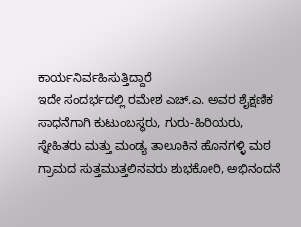ಕಾರ್ಯನಿರ್ವಹಿಸುತ್ತಿದ್ದಾರೆ
ಇದೇ ಸಂದರ್ಭದಲ್ಲಿ ರಮೇಶ ಎಚ್.ಎ. ಅವರ ಶೈಕ್ಷಣಿಕ ಸಾಧನೆಗಾಗಿ ಕುಟುಂಬಸ್ಥರು, ಗುರು-ಹಿರಿಯರು, ಸ್ನೇಹಿತರು ಮತ್ತು ಮಂಡ್ಯ ತಾಲೂಕಿನ ಹೊನಗಳ್ಳಿ ಮಠ ಗ್ರಾಮದ ಸುತ್ತಮುತ್ತಲಿನವರು ಶುಭಕೋರಿ, ಅಭಿನಂದನೆ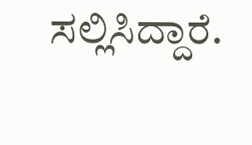ಸಲ್ಲಿಸಿದ್ದಾರೆ.